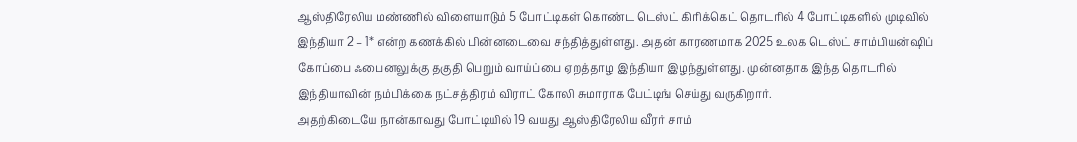ஆஸ்திரேலிய மண்ணில் விளையாடும் 5 போட்டிகள் கொண்ட டெஸ்ட் கிரிக்கெட் தொடரில் 4 போட்டிகளில் முடிவில் இந்தியா 2 – 1* என்ற கணக்கில் பின்னடைவை சந்தித்துள்ளது. அதன் காரணமாக 2025 உலக டெஸ்ட் சாம்பியன்ஷிப் கோப்பை ஃபைனலுக்கு தகுதி பெறும் வாய்ப்பை ஏறத்தாழ இந்தியா இழந்துள்ளது. முன்னதாக இந்த தொடரில் இந்தியாவின் நம்பிக்கை நட்சத்திரம் விராட் கோலி சுமாராக பேட்டிங் செய்து வருகிறார்.
அதற்கிடையே நான்காவது போட்டியில் 19 வயது ஆஸ்திரேலிய வீரர் சாம்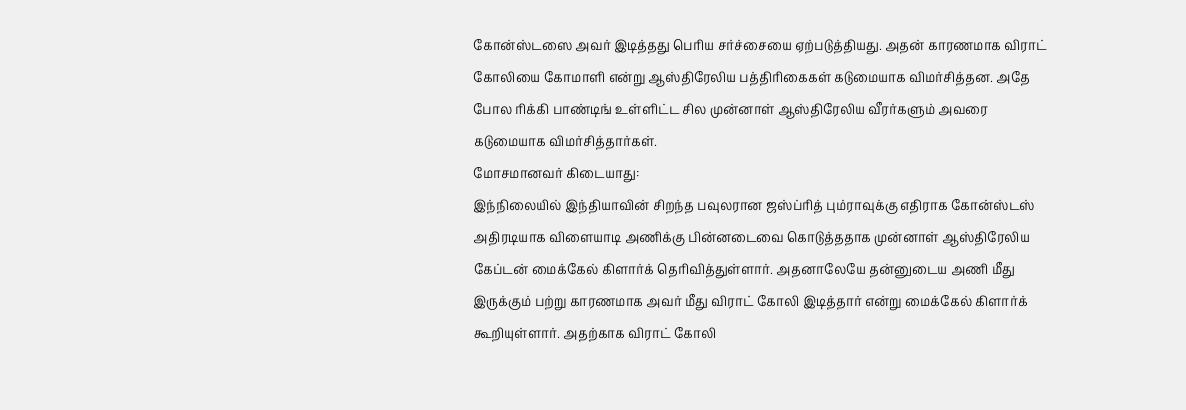கோன்ஸ்டஸை அவர் இடித்தது பெரிய சர்ச்சையை ஏற்படுத்தியது. அதன் காரணமாக விராட் கோலியை கோமாளி என்று ஆஸ்திரேலிய பத்திரிகைகள் கடுமையாக விமர்சித்தன. அதே போல ரிக்கி பாண்டிங் உள்ளிட்ட சில முன்னாள் ஆஸ்திரேலிய வீரர்களும் அவரை கடுமையாக விமர்சித்தார்கள்.
மோசமானவர் கிடையாது:
இந்நிலையில் இந்தியாவின் சிறந்த பவுலரான ஜஸ்ப்ரித் பும்ராவுக்கு எதிராக கோன்ஸ்டஸ் அதிரடியாக விளையாடி அணிக்கு பின்னடைவை கொடுத்ததாக முன்னாள் ஆஸ்திரேலிய கேப்டன் மைக்கேல் கிளார்க் தெரிவித்துள்ளார். அதனாலேயே தன்னுடைய அணி மீது இருக்கும் பற்று காரணமாக அவர் மீது விராட் கோலி இடித்தார் என்று மைக்கேல் கிளார்க் கூறியுள்ளார். அதற்காக விராட் கோலி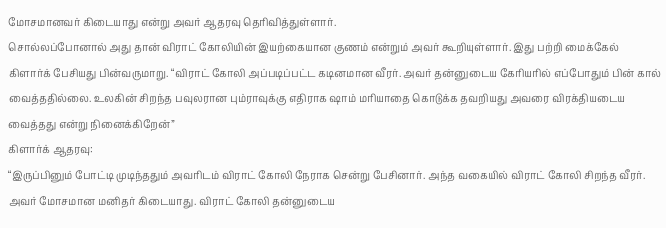மோசமானவர் கிடையாது என்று அவர் ஆதரவு தெரிவித்துள்ளார்.
சொல்லப்போனால் அது தான் விராட் கோலியின் இயற்கையான குணம் என்றும் அவர் கூறியுள்ளார். இது பற்றி மைக்கேல் கிளார்க் பேசியது பின்வருமாறு. “விராட் கோலி அப்படிப்பட்ட கடினமான வீரர். அவர் தன்னுடைய கேரியரில் எப்போதும் பின் கால் வைத்ததில்லை. உலகின் சிறந்த பவுலரான பும்ராவுக்கு எதிராக ஷாம் மரியாதை கொடுக்க தவறியது அவரை விரக்தியடைய வைத்தது என்று நினைக்கிறேன்”
கிளார்க் ஆதரவு:
“இருப்பினும் போட்டி முடிந்ததும் அவரிடம் விராட் கோலி நேராக சென்று பேசினார். அந்த வகையில் விராட் கோலி சிறந்த வீரர். அவர் மோசமான மனிதர் கிடையாது. விராட் கோலி தன்னுடைய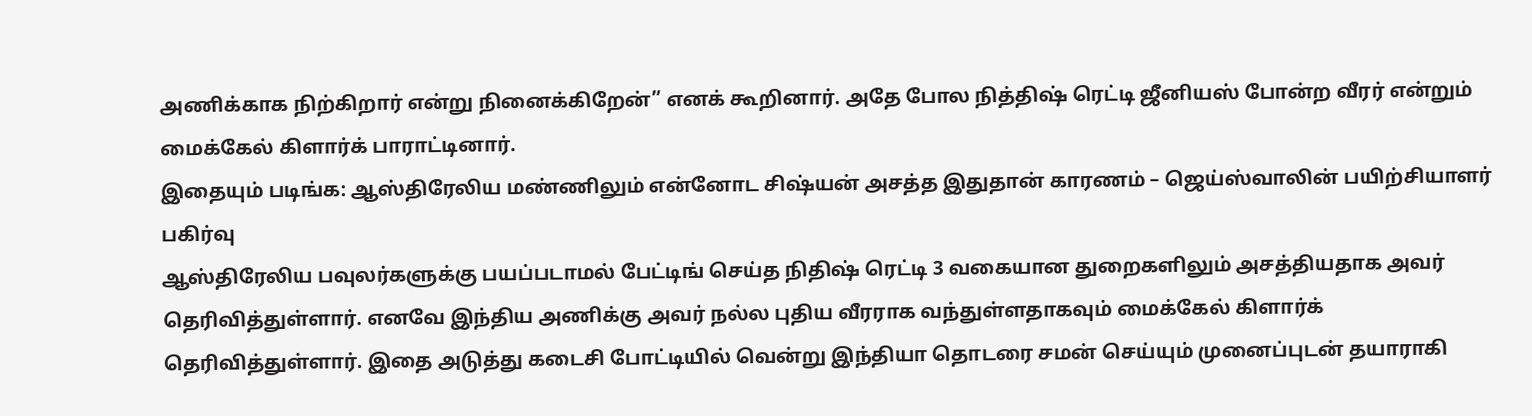அணிக்காக நிற்கிறார் என்று நினைக்கிறேன்” எனக் கூறினார். அதே போல நித்திஷ் ரெட்டி ஜீனியஸ் போன்ற வீரர் என்றும் மைக்கேல் கிளார்க் பாராட்டினார்.
இதையும் படிங்க: ஆஸ்திரேலிய மண்ணிலும் என்னோட சிஷ்யன் அசத்த இதுதான் காரணம் – ஜெய்ஸ்வாலின் பயிற்சியாளர் பகிர்வு
ஆஸ்திரேலிய பவுலர்களுக்கு பயப்படாமல் பேட்டிங் செய்த நிதிஷ் ரெட்டி 3 வகையான துறைகளிலும் அசத்தியதாக அவர் தெரிவித்துள்ளார். எனவே இந்திய அணிக்கு அவர் நல்ல புதிய வீரராக வந்துள்ளதாகவும் மைக்கேல் கிளார்க் தெரிவித்துள்ளார். இதை அடுத்து கடைசி போட்டியில் வென்று இந்தியா தொடரை சமன் செய்யும் முனைப்புடன் தயாராகி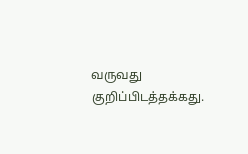வருவது குறிப்பிடத்தக்கது.